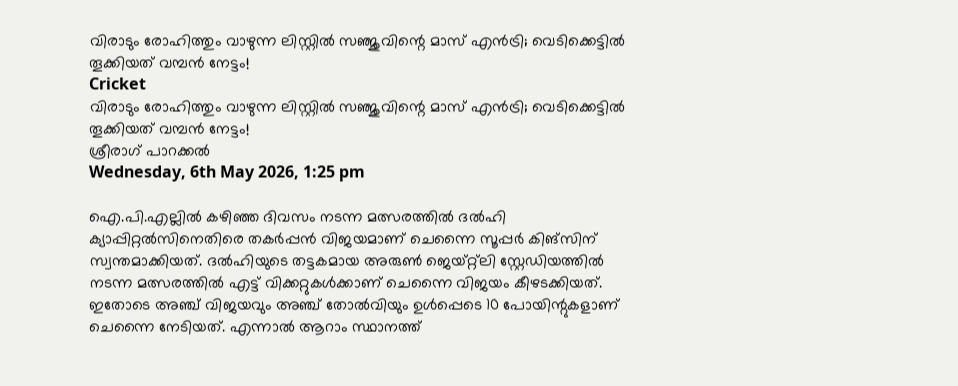വിരാടും രോഹിത്തും വാഴുന്ന ലിസ്റ്റില്‍ സഞ്ജുവിന്റെ മാസ് എന്‍ട്രി; വെടിക്കെട്ടില്‍ തൂക്കിയത് വമ്പന്‍ നേട്ടം!
Cricket
വിരാടും രോഹിത്തും വാഴുന്ന ലിസ്റ്റില്‍ സഞ്ജുവിന്റെ മാസ് എന്‍ട്രി; വെടിക്കെട്ടില്‍ തൂക്കിയത് വമ്പന്‍ നേട്ടം!
ശ്രീരാഗ് പാറക്കല്‍
Wednesday, 6th May 2026, 1:25 pm

ഐ.പി.എല്ലില്‍ കഴിഞ്ഞ ദിവസം നടന്ന മത്സരത്തില്‍ ദല്‍ഹി ക്യാപ്പിറ്റല്‍സിനെതിരെ തകര്‍പ്പന്‍ വിജയമാണ് ചെന്നൈ സൂപ്പര്‍ കിങ്സിന് സ്വന്തമാക്കിയത്. ദല്‍ഹിയുടെ തട്ടകമായ അരുണ്‍ ജെയ്റ്റ്ലി സ്റ്റേഡിയത്തില്‍ നടന്ന മത്സരത്തില്‍ എട്ട് വിക്കറ്റുകള്‍ക്കാണ് ചെന്നൈ വിജയം കീഴടക്കിയത്. ഇതോടെ അഞ്ച് വിജയവും അഞ്ച് തോല്‍വിയും ഉള്‍പ്പെടെ 10 പോയിന്റുകളാണ് ചെന്നൈ നേടിയത്. എന്നാല്‍ ആറാം സ്ഥാനത്ത്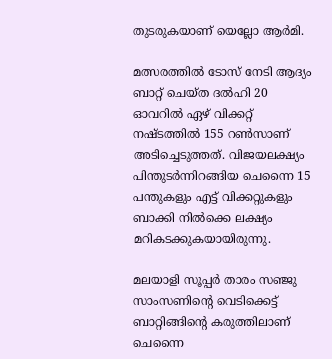തുടരുകയാണ് യെല്ലോ ആര്‍മി.

മത്സരത്തില്‍ ടോസ് നേടി ആദ്യം ബാറ്റ് ചെയ്ത ദല്‍ഹി 20 ഓവറില്‍ ഏഴ് വിക്കറ്റ് നഷ്ടത്തില്‍ 155 റണ്‍സാണ് അടിച്ചെടുത്തത്. വിജയലക്ഷ്യം പിന്തുടര്‍ന്നിറങ്ങിയ ചെന്നൈ 15 പന്തുകളും എട്ട് വിക്കറ്റുകളും ബാക്കി നില്‍ക്കെ ലക്ഷ്യം മറികടക്കുകയായിരുന്നു.

മലയാളി സൂപ്പര്‍ താരം സഞ്ജു സാംസണിന്റെ വെടിക്കെട്ട് ബാറ്റിങ്ങിന്റെ കരുത്തിലാണ് ചെന്നൈ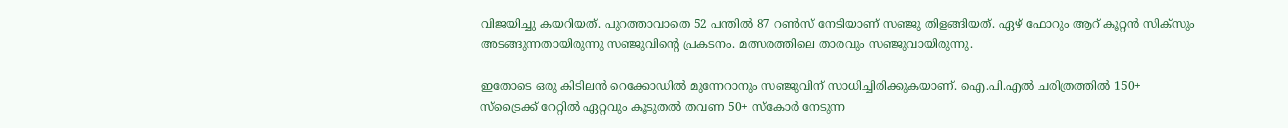വിജയിച്ചു കയറിയത്. പുറത്താവാതെ 52 പന്തില്‍ 87 റണ്‍സ് നേടിയാണ് സഞ്ജു തിളങ്ങിയത്. ഏഴ് ഫോറും ആറ് കൂറ്റന്‍ സിക്സും അടങ്ങുന്നതായിരുന്നു സഞ്ജുവിന്റെ പ്രകടനം. മത്സരത്തിലെ താരവും സഞ്ജുവായിരുന്നു.

ഇതോടെ ഒരു കിടിലന്‍ റെക്കോഡില്‍ മുന്നേറാനും സഞ്ജുവിന് സാധിച്ചിരിക്കുകയാണ്. ഐ.പി.എല്‍ ചരിത്രത്തില്‍ 150+ സ്‌ട്രൈക്ക് റേറ്റില്‍ ഏറ്റവും കൂടുതല്‍ തവണ 50+ സ്‌കോര്‍ നേടുന്ന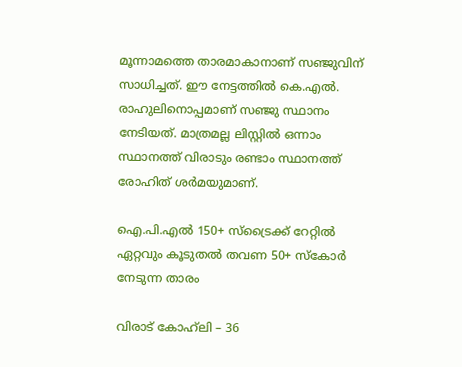മൂന്നാമത്തെ താരമാകാനാണ് സഞ്ജുവിന് സാധിച്ചത്. ഈ നേട്ടത്തില്‍ കെ.എല്‍. രാഹുലിനൊപ്പമാണ് സഞ്ജു സ്ഥാനം നേടിയത്. മാത്രമല്ല ലിസ്റ്റില്‍ ഒന്നാം സ്ഥാനത്ത് വിരാടും രണ്ടാം സ്ഥാനത്ത് രോഹിത് ശര്‍മയുമാണ്.

ഐ.പി.എല്‍ 150+ സ്‌ട്രൈക്ക് റേറ്റില്‍ ഏറ്റവും കൂടുതല്‍ തവണ 50+ സ്‌കോര്‍ നേടുന്ന താരം

വിരാട് കോഹ്‌ലി – 36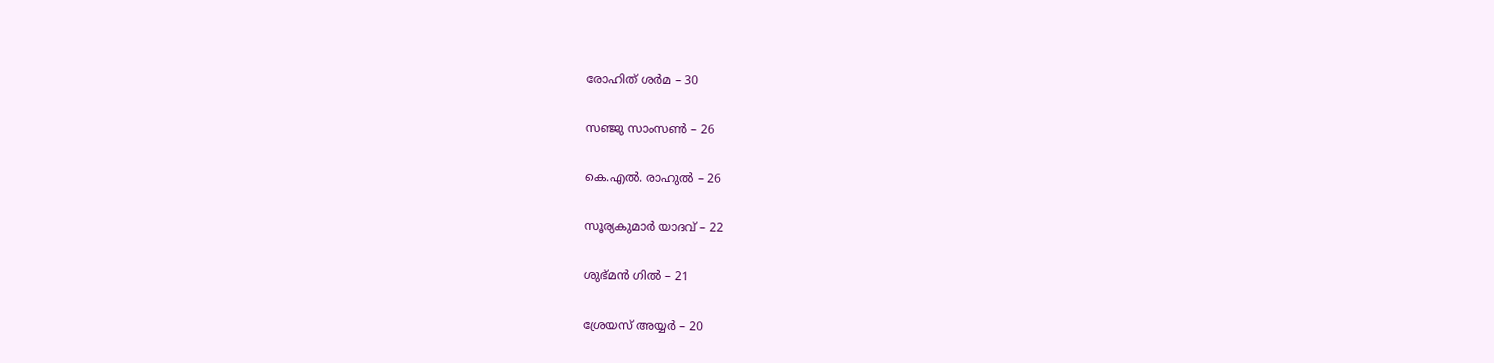രോഹിത് ശര്‍മ – 30

സഞ്ജു സാംസണ്‍ – 26

കെ.എല്‍. രാഹുല്‍ – 26

സൂര്യകുമാര്‍ യാദവ് – 22

ശുഭ്മന്‍ ഗില്‍ – 21

ശ്രേയസ് അയ്യര്‍ – 20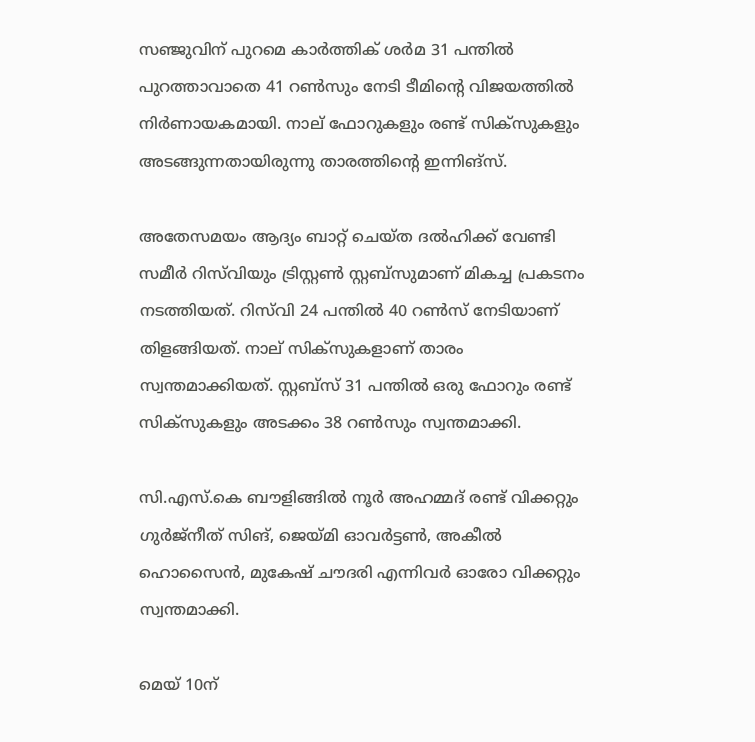സഞ്ജുവിന് പുറമെ കാര്‍ത്തിക് ശര്‍മ 31 പന്തില്‍ പുറത്താവാതെ 41 റണ്‍സും നേടി ടീമിന്റെ വിജയത്തില്‍ നിര്‍ണായകമായി. നാല് ഫോറുകളും രണ്ട് സിക്സുകളും അടങ്ങുന്നതായിരുന്നു താരത്തിന്റെ ഇന്നിങ്സ്.

അതേസമയം ആദ്യം ബാറ്റ് ചെയ്ത ദല്‍ഹിക്ക് വേണ്ടി സമീര്‍ റിസ്‌വിയും ട്രിസ്റ്റണ്‍ സ്റ്റബ്‌സുമാണ് മികച്ച പ്രകടനം നടത്തിയത്. റിസ്‌വി 24 പന്തില്‍ 40 റണ്‍സ് നേടിയാണ് തിളങ്ങിയത്. നാല് സിക്സുകളാണ് താരം സ്വന്തമാക്കിയത്. സ്റ്റബ്സ് 31 പന്തില്‍ ഒരു ഫോറും രണ്ട് സിക്സുകളും അടക്കം 38 റണ്‍സും സ്വന്തമാക്കി.

സി.എസ്.കെ ബൗളിങ്ങില്‍ നൂര്‍ അഹമ്മദ് രണ്ട് വിക്കറ്റും ഗുര്‍ജ്‌നീത് സിങ്, ജെയ്മി ഓവര്‍ട്ടണ്‍, അകീല്‍ ഹൊസൈന്‍, മുകേഷ് ചൗദരി എന്നിവര്‍ ഓരോ വിക്കറ്റും സ്വന്തമാക്കി.

മെയ് 10ന്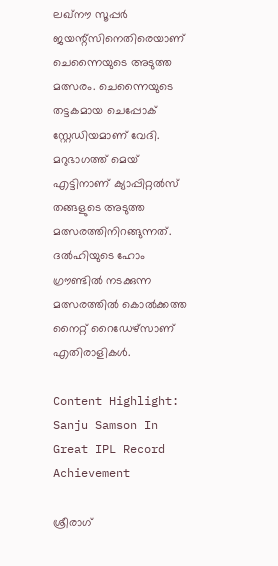ലഖ്‌നൗ സൂപ്പര്‍ ജയന്റ്സിനെതിരെയാണ് ചെന്നൈയുടെ അടുത്ത മത്സരം. ചെന്നൈയുടെ തട്ടകമായ ചെപ്പോക് സ്റ്റേഡിയമാണ് വേദി. മറുഭാഗത്ത് മെയ് എട്ടിനാണ് ക്യാപ്പിറ്റല്‍സ് തങ്ങളുടെ അടുത്ത മത്സരത്തിനിറങ്ങുന്നത്. ദല്‍ഹിയുടെ ഹോം ഗ്രൗണ്ടില്‍ നടക്കുന്ന മത്സരത്തില്‍ കൊല്‍ക്കത്ത നൈറ്റ് റൈഡേഴ്സാണ് എതിരാളികള്‍.

Content Highlight: Sanju Samson In Great IPL Record Achievement

ശ്രീരാഗ്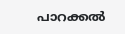പാറക്കല്‍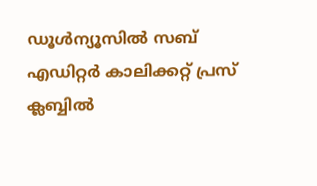ഡൂള്‍ന്യൂസില്‍ സബ് എഡിറ്റര്‍ കാലിക്കറ്റ് പ്രസ് ക്ലബ്ബില്‍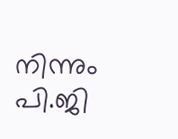നിന്നും പി.ജി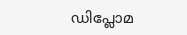ഡിപ്ലോമ